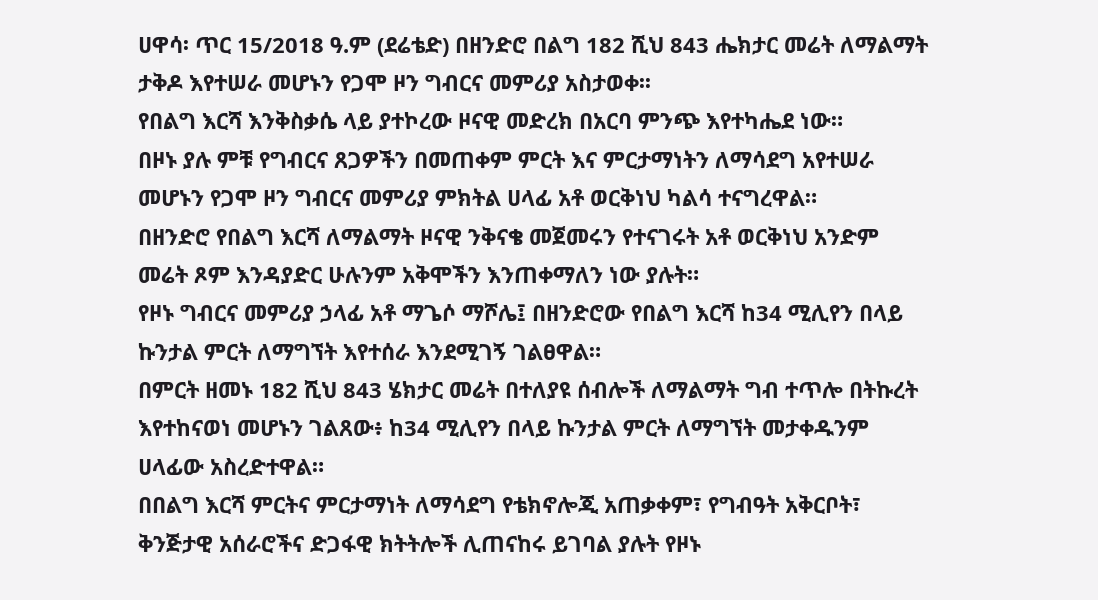ሀዋሳ፡ ጥር 15/2018 ዓ.ም (ደሬቴድ) በዘንድሮ በልግ 182 ሺህ 843 ሔክታር መሬት ለማልማት ታቅዶ እየተሠራ መሆኑን የጋሞ ዞን ግብርና መምሪያ አስታወቀ፡፡
የበልግ እርሻ እንቅስቃሴ ላይ ያተኮረው ዞናዊ መድረክ በአርባ ምንጭ እየተካሔደ ነው።
በዞኑ ያሉ ምቹ የግብርና ጸጋዎችን በመጠቀም ምርት እና ምርታማነትን ለማሳደግ አየተሠራ መሆኑን የጋሞ ዞን ግብርና መምሪያ ምክትል ሀላፊ አቶ ወርቅነህ ካልሳ ተናግረዋል።
በዘንድሮ የበልግ እርሻ ለማልማት ዞናዊ ንቅናቄ መጀመሩን የተናገሩት አቶ ወርቅነህ አንድም መሬት ጾም እንዳያድር ሁሉንም አቅሞችን እንጠቀማለን ነው ያሉት።
የዞኑ ግብርና መምሪያ ኃላፊ አቶ ማጌሶ ማሾሌ፤ በዘንድሮው የበልግ እርሻ ከ34 ሚሊየን በላይ ኩንታል ምርት ለማግኘት እየተሰራ እንደሚገኝ ገልፀዋል።
በምርት ዘመኑ 182 ሺህ 843 ሄክታር መሬት በተለያዩ ሰብሎች ለማልማት ግብ ተጥሎ በትኩረት እየተከናወነ መሆኑን ገልጸው፥ ከ34 ሚሊየን በላይ ኩንታል ምርት ለማግኘት መታቀዱንም ሀላፊው አስረድተዋል።
በበልግ እርሻ ምርትና ምርታማነት ለማሳደግ የቴክኖሎጂ አጠቃቀም፣ የግብዓት አቅርቦት፣ ቅንጅታዊ አሰራሮችና ድጋፋዊ ክትትሎች ሊጠናከሩ ይገባል ያሉት የዞኑ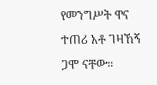የመንግሥት ዋና ተጠሪ አቶ ገዛኸኝ ጋሞ ናቸው።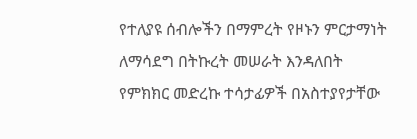የተለያዩ ሰብሎችን በማምረት የዞኑን ምርታማነት ለማሳደግ በትኩረት መሠራት እንዳለበት የምክክር መድረኩ ተሳታፊዎች በአስተያየታቸው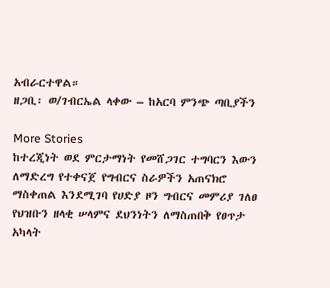አብራርተዋል።
ዘጋቢ፡ ወ/ገብርኤል ላቀው – ከአርባ ምንጭ ጣቢያችን

More Stories
ከተረጂነት ወደ ምርታማነት የመሸጋገር ተግባርን እውን ለማድረግ የተቀናጀ የግብርና ስራዎችን አጠናክሮ ማስቀጠል እንደሚገባ የሀድያ ዞን ግብርና መምሪያ ገለፀ
የህዝቡን ዘላቂ ሠላምና ደህንነትን ለማስጠበቅ የፀጥታ አካላት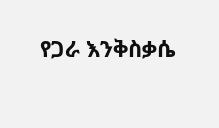የጋራ እንቅስቃሴ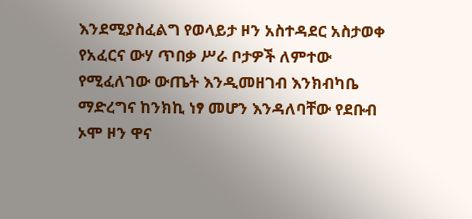እንደሚያስፈልግ የወላይታ ዞን አስተዳደር አስታወቀ
የአፈርና ውሃ ጥበቃ ሥራ ቦታዎች ለምተው የሚፈለገው ውጤት እንዲመዘገብ እንክብካቤ ማድረግና ከንክኪ ነፃ መሆን እንዳለባቸው የደቡብ ኦሞ ዞን ዋና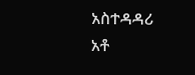አስተዳዳሪ አቶ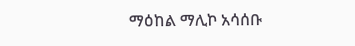ማዕከል ማሊኮ አሳሰቡ